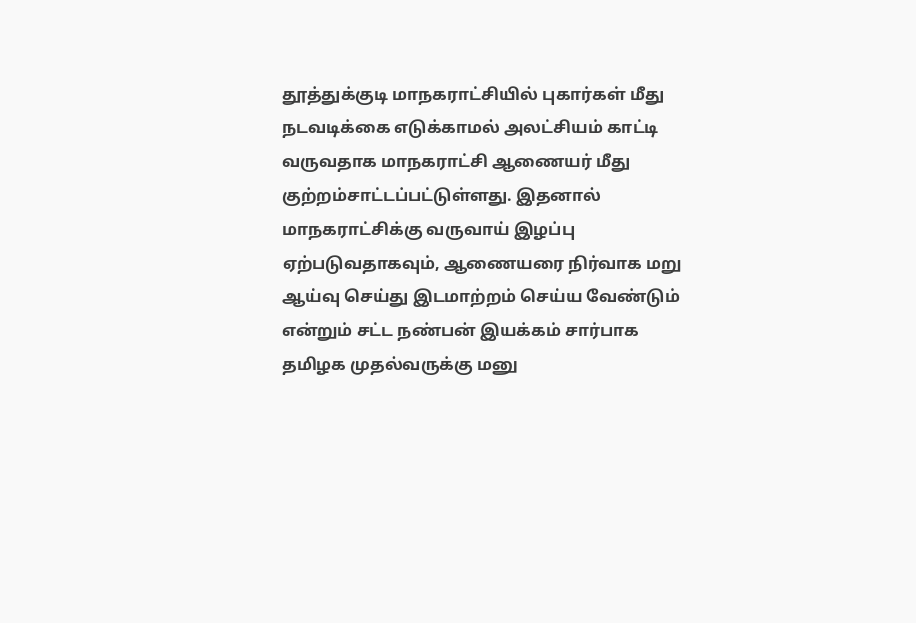தூத்துக்குடி மாநகராட்சியில் புகார்கள் மீது நடவடிக்கை எடுக்காமல் அலட்சியம் காட்டி வருவதாக மாநகராட்சி ஆணையர் மீது குற்றம்சாட்டப்பட்டுள்ளது. இதனால் மாநகராட்சிக்கு வருவாய் இழப்பு ஏற்படுவதாகவும், ஆணையரை நிர்வாக மறு ஆய்வு செய்து இடமாற்றம் செய்ய வேண்டும் என்றும் சட்ட நண்பன் இயக்கம் சார்பாக தமிழக முதல்வருக்கு மனு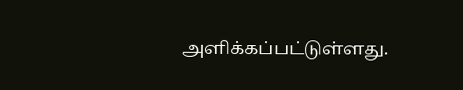அளிக்கப்பட்டுள்ளது.